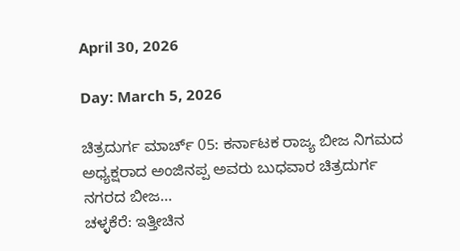April 30, 2026

Day: March 5, 2026

ಚಿತ್ರದುರ್ಗ ಮಾರ್ಚ್ 05: ಕರ್ನಾಟಕ ರಾಜ್ಯ ಬೀಜ ನಿಗಮದ ಅಧ್ಯಕ್ಷರಾದ ಅಂಜಿನಪ್ಪ ಅವರು ಬುಧವಾರ ಚಿತ್ರದುರ್ಗ ನಗರದ ಬೀಜ...
ಚಳ್ಳಕೆರೆ: ಇತ್ತೀಚಿನ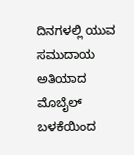ದಿನಗಳಲ್ಲಿ ಯುವ ಸಮುದಾಯ ಅತಿಯಾದ ಮೊಬೈಲ್ ಬಳಕೆಯಿಂದ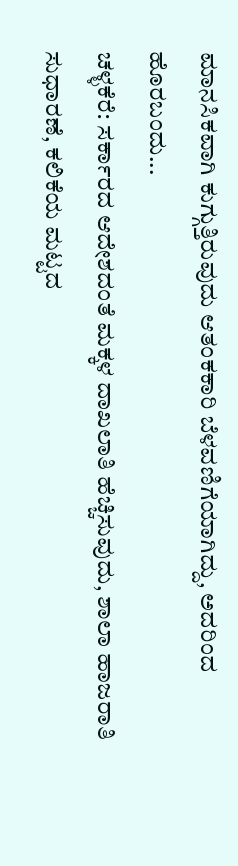ಮಾನಸಿಕವಾಗಿ ಕುಗ್ಗುತ್ತಿರುವುದು ಆತಂಕಕಾರಿ ಬೆಳವಣಿಗೆಯಾಗಿದ್ದು, ಅದರಿಂದ ಹೊರಬಂದು...
ಚಳ್ಳಕೆರೆ: ಸರ್ಕಾರದ ಆದೇಶದಂತೆ ಮಕ್ಕಳ ದಾಖಲಾತಿ ಹೆಚ್ಚಿಸುವುದು, ಶಾಲಾ ಹಾಜರಾತಿ ಸುಧಾರಣೆ, ಕಲಿಕೆಯ ಮಟ್ಟದ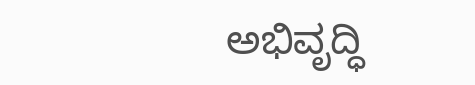ಅಭಿವೃದ್ಧಿ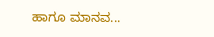ಹಾಗೂ ಮಾನವ...